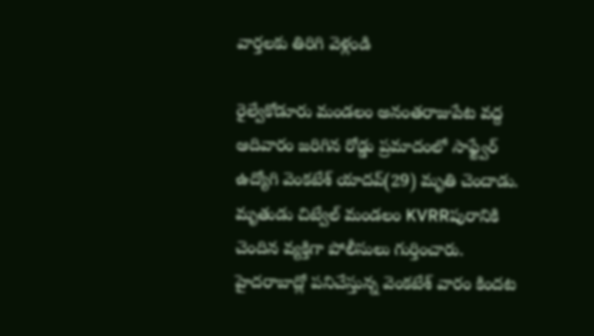వార్తలకు తిరిగి వెళ్లండి

రైల్వేకోడూరు మండలం అనంతరాజుపేట వద్ద ఆదివారం జరిగిన రోడ్డు ప్రమాదంలో సాఫ్ట్వేర్ ఉద్యోగి వెంకటేశ్ యాదవ్(29) మృతి చెందాడు. మృతుడు చిట్వేల్ మండలం KVRRపురానికి చెందిన వ్యక్తిగా పోలీసులు గుర్తించారు.
హైదరాబాద్లో పనిచేస్తున్న వెంకటేశ్ వారం కిందట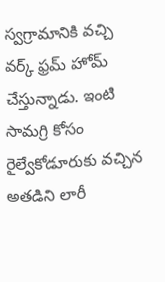స్వగ్రామానికి వచ్చి వర్క్ ఫ్రమ్ హోమ్ చేస్తున్నాడు. ఇంటి సామగ్రి కోసం రైల్వేకోడూరుకు వచ్చిన అతడిని లారీ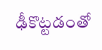ఢీకొట్టడంతో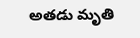అతడు మృతి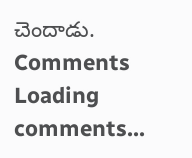చెందాడు.
Comments
Loading comments...